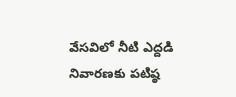వేసవిలో నీటి ఎద్దడి నివారణకు పటిష్ఠ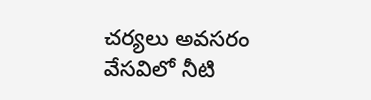చర్యలు అవసరం
వేసవిలో నీటి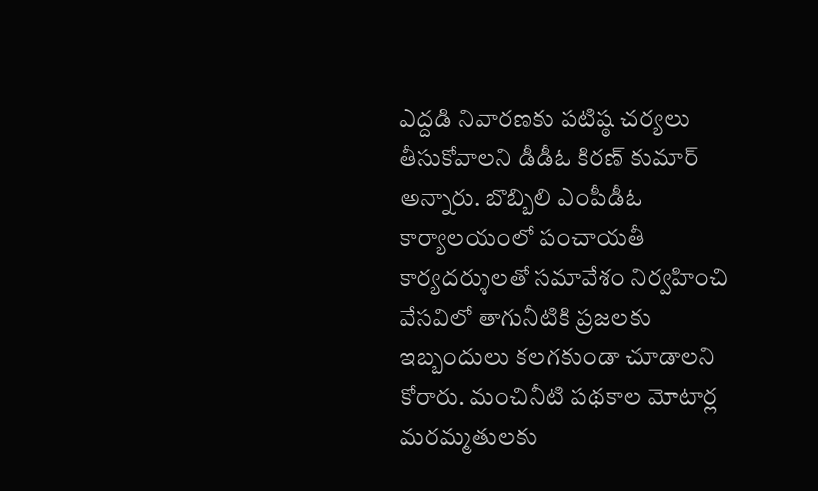ఎద్దడి నివారణకు పటిష్ఠ చర్యలు తీసుకోవాలని డీడీఓ కిరణ్ కుమార్ అన్నారు. బొబ్బిలి ఎంపీడీఓ కార్యాలయంలో పంచాయతీ కార్యదర్శులతో సమావేశం నిర్వహించి వేసవిలో తాగునీటికి ప్రజలకు ఇబ్బందులు కలగకుండా చూడాలని కోరారు. మంచినీటి పథకాల మోటార్ల మరమ్మతులకు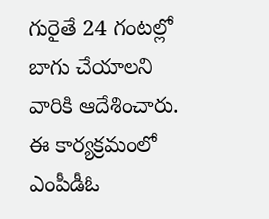గురైతే 24 గంటల్లో బాగు చేయాలని వారికి ఆదేశించారు. ఈ కార్యక్రమంలో ఎంపీడీఓ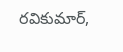రవికుమార్,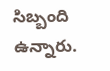సిబ్బంది ఉన్నారు.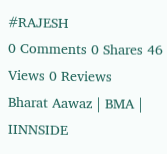#RAJESH
0 Comments 0 Shares 46 Views 0 Reviews
Bharat Aawaz | BMA | IINNSIDE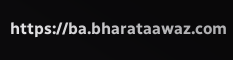https://ba.bharataawaz.com